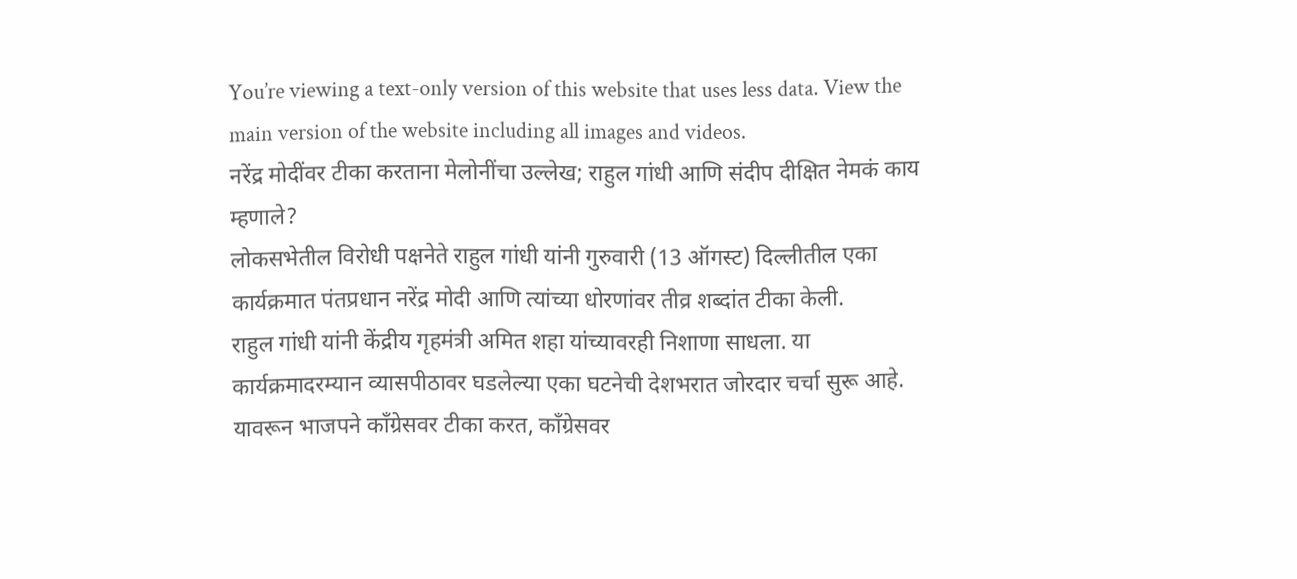You’re viewing a text-only version of this website that uses less data. View the main version of the website including all images and videos.
नरेंद्र मोदींवर टीका करताना मेलोनींचा उल्लेख; राहुल गांधी आणि संदीप दीक्षित नेमकं काय म्हणाले?
लोकसभेतील विरोधी पक्षनेते राहुल गांधी यांनी गुरुवारी (13 ऑगस्ट) दिल्लीतील एका कार्यक्रमात पंतप्रधान नरेंद्र मोदी आणि त्यांच्या धोरणांवर तीव्र शब्दांत टीका केली.
राहुल गांधी यांनी केंद्रीय गृहमंत्री अमित शहा यांच्यावरही निशाणा साधला. या कार्यक्रमादरम्यान व्यासपीठावर घडलेल्या एका घटनेची देशभरात जोरदार चर्चा सुरू आहे. यावरून भाजपने काँग्रेसवर टीका करत, काँग्रेसवर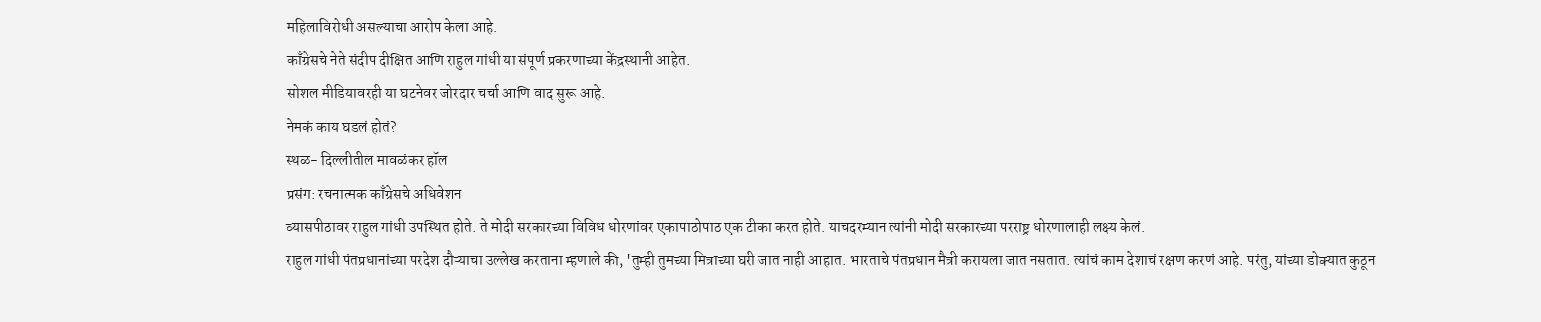महिलाविरोधी असल्याचा आरोप केला आहे.
काँग्रेसचे नेते संदीप दीक्षित आणि राहुल गांधी या संपूर्ण प्रकरणाच्या केंद्रस्थानी आहेत.
सोशल मीडियावरही या घटनेवर जोरदार चर्चा आणि वाद सुरू आहे.
नेमकं काय घडलं होतं?
स्थळ- दिल्लीतील मावळंकर हॉल
प्रसंग: रचनात्मक काँग्रेसचे अधिवेशन
व्यासपीठावर राहुल गांधी उपस्थित होते. ते मोदी सरकारच्या विविध धोरणांवर एकापाठोपाठ एक टीका करत होते. याचदरम्यान त्यांनी मोदी सरकारच्या परराष्ट्र धोरणालाही लक्ष्य केलं.
राहुल गांधी पंतप्रधानांच्या परदेश दौऱ्याचा उल्लेख करताना म्हणाले की, 'तुम्ही तुमच्या मित्राच्या घरी जात नाही आहात. भारताचे पंतप्रधान मैत्री करायला जात नसतात. त्यांचं काम देशाचं रक्षण करणं आहे. परंतु, यांच्या डोक्यात कुठून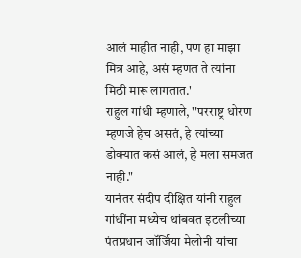आलं माहीत नाही, पण हा माझा मित्र आहे, असं म्हणत ते त्यांना मिठी मारू लागतात.'
राहुल गांधी म्हणाले, "परराष्ट्र धोरण म्हणजे हेच असतं, हे त्यांच्या डोक्यात कसं आलं, हे मला समजत नाही."
यानंतर संदीप दीक्षित यांनी राहुल गांधींना मध्येच थांबवत इटलीच्या पंतप्रधान जॉर्जिया मेलोनी यांचा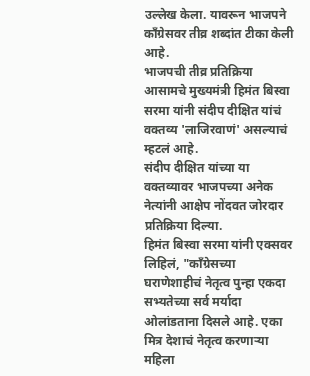उल्लेख केला. यावरून भाजपने काँग्रेसवर तीव्र शब्दांत टीका केली आहे.
भाजपची तीव्र प्रतिक्रिया
आसामचे मुख्यमंत्री हिमंत बिस्वा सरमा यांनी संदीप दीक्षित यांचं वक्तव्य 'लाजिरवाणं' असल्याचं म्हटलं आहे.
संदीप दीक्षित यांच्या या वक्तव्यावर भाजपच्या अनेक नेत्यांनी आक्षेप नोंदवत जोरदार प्रतिक्रिया दिल्या.
हिमंत बिस्वा सरमा यांनी एक्सवर लिहिलं, "काँग्रेसच्या घराणेशाहीचं नेतृत्व पुन्हा एकदा सभ्यतेच्या सर्व मर्यादा ओलांडताना दिसले आहे. एका मित्र देशाचं नेतृत्व करणाऱ्या महिला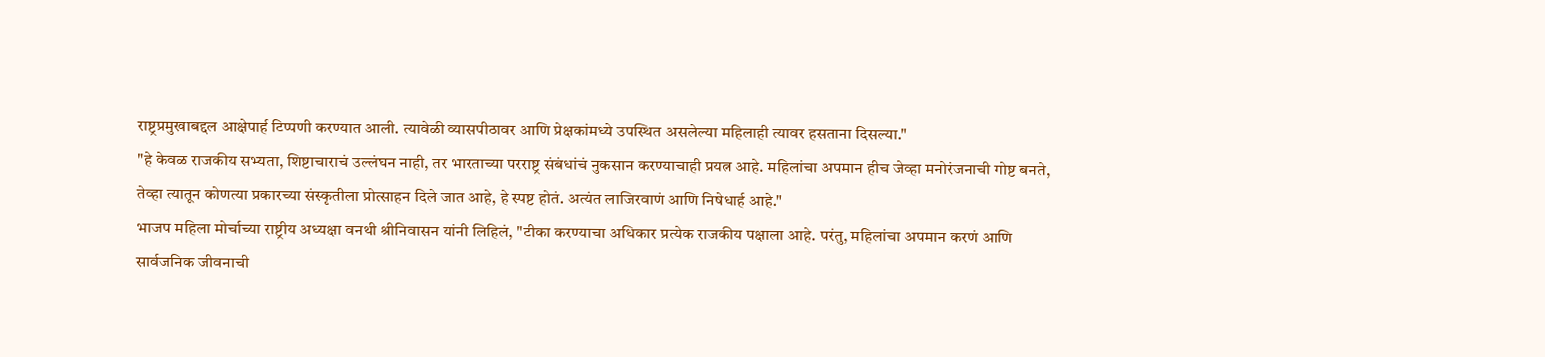राष्ट्रप्रमुखाबद्दल आक्षेपार्ह टिप्पणी करण्यात आली. त्यावेळी व्यासपीठावर आणि प्रेक्षकांमध्ये उपस्थित असलेल्या महिलाही त्यावर हसताना दिसल्या."
"हे केवळ राजकीय सभ्यता, शिष्टाचाराचं उल्लंघन नाही, तर भारताच्या परराष्ट्र संबंधांचं नुकसान करण्याचाही प्रयत्न आहे. महिलांचा अपमान हीच जेव्हा मनोरंजनाची गोष्ट बनते, तेव्हा त्यातून कोणत्या प्रकारच्या संस्कृतीला प्रोत्साहन दिले जात आहे, हे स्पष्ट होतं. अत्यंत लाजिरवाणं आणि निषेधार्ह आहे."
भाजप महिला मोर्चाच्या राष्ट्रीय अध्यक्षा वनथी श्रीनिवासन यांनी लिहिलं, "टीका करण्याचा अधिकार प्रत्येक राजकीय पक्षाला आहे. परंतु, महिलांचा अपमान करणं आणि सार्वजनिक जीवनाची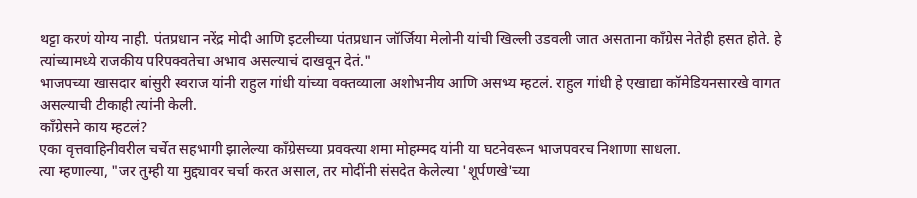थट्टा करणं योग्य नाही. पंतप्रधान नरेंद्र मोदी आणि इटलीच्या पंतप्रधान जॉर्जिया मेलोनी यांची खिल्ली उडवली जात असताना काँग्रेस नेतेही हसत होते. हे त्यांच्यामध्ये राजकीय परिपक्वतेचा अभाव असल्याचं दाखवून देतं."
भाजपच्या खासदार बांसुरी स्वराज यांनी राहुल गांधी यांच्या वक्तव्याला अशोभनीय आणि असभ्य म्हटलं. राहुल गांधी हे एखाद्या कॉमेडियनसारखे वागत असल्याची टीकाही त्यांनी केली.
काँग्रेसने काय म्हटलं?
एका वृत्तवाहिनीवरील चर्चेत सहभागी झालेल्या काँग्रेसच्या प्रवक्त्या शमा मोहम्मद यांनी या घटनेवरून भाजपवरच निशाणा साधला.
त्या म्हणाल्या, "जर तुम्ही या मुद्द्यावर चर्चा करत असाल, तर मोदींनी संसदेत केलेल्या 'शूर्पणखे'च्या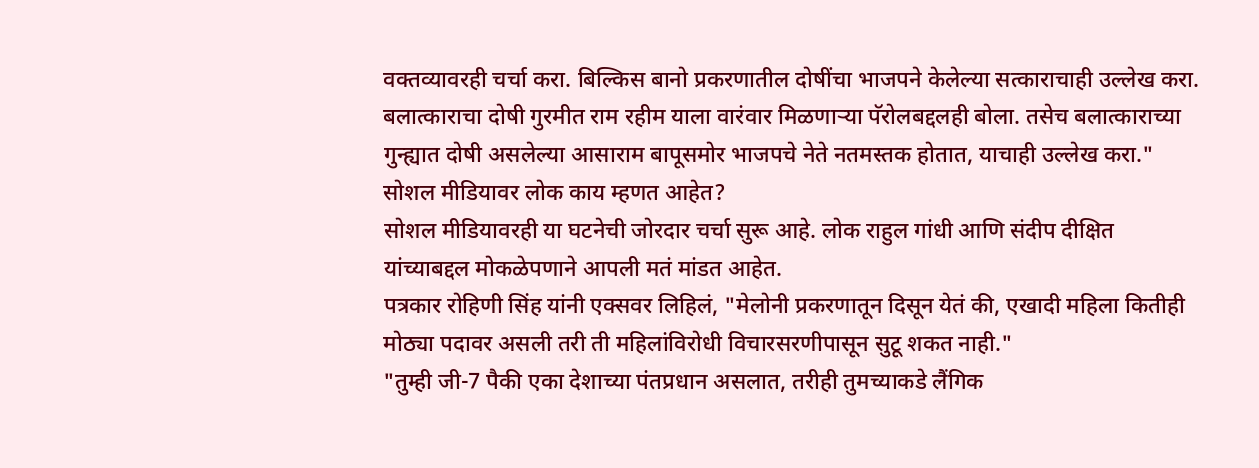वक्तव्यावरही चर्चा करा. बिल्किस बानो प्रकरणातील दोषींचा भाजपने केलेल्या सत्काराचाही उल्लेख करा. बलात्काराचा दोषी गुरमीत राम रहीम याला वारंवार मिळणाऱ्या पॅरोलबद्दलही बोला. तसेच बलात्काराच्या गुन्ह्यात दोषी असलेल्या आसाराम बापूसमोर भाजपचे नेते नतमस्तक होतात, याचाही उल्लेख करा."
सोशल मीडियावर लोक काय म्हणत आहेत?
सोशल मीडियावरही या घटनेची जोरदार चर्चा सुरू आहे. लोक राहुल गांधी आणि संदीप दीक्षित यांच्याबद्दल मोकळेपणाने आपली मतं मांडत आहेत.
पत्रकार रोहिणी सिंह यांनी एक्सवर लिहिलं, "मेलोनी प्रकरणातून दिसून येतं की, एखादी महिला कितीही मोठ्या पदावर असली तरी ती महिलांविरोधी विचारसरणीपासून सुटू शकत नाही."
"तुम्ही जी-7 पैकी एका देशाच्या पंतप्रधान असलात, तरीही तुमच्याकडे लैंगिक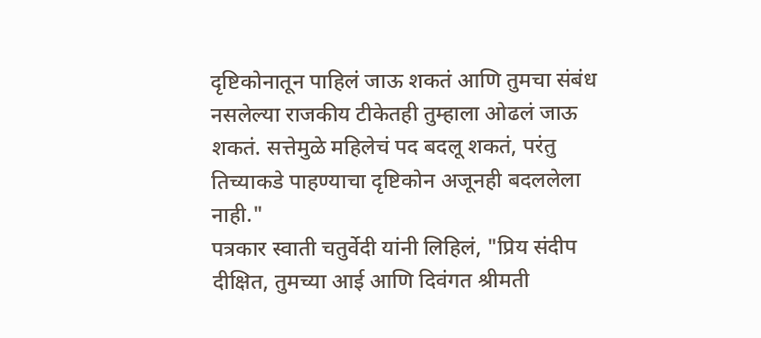दृष्टिकोनातून पाहिलं जाऊ शकतं आणि तुमचा संबंध नसलेल्या राजकीय टीकेतही तुम्हाला ओढलं जाऊ शकतं. सत्तेमुळे महिलेचं पद बदलू शकतं, परंतु तिच्याकडे पाहण्याचा दृष्टिकोन अजूनही बदललेला नाही."
पत्रकार स्वाती चतुर्वेदी यांनी लिहिलं, "प्रिय संदीप दीक्षित, तुमच्या आई आणि दिवंगत श्रीमती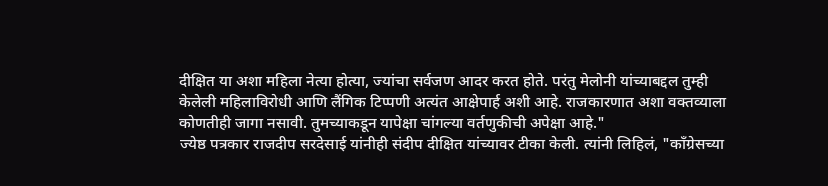दीक्षित या अशा महिला नेत्या होत्या, ज्यांचा सर्वजण आदर करत होते. परंतु मेलोनी यांच्याबद्दल तुम्ही केलेली महिलाविरोधी आणि लैंगिक टिप्पणी अत्यंत आक्षेपार्ह अशी आहे. राजकारणात अशा वक्तव्याला कोणतीही जागा नसावी. तुमच्याकडून यापेक्षा चांगल्या वर्तणुकीची अपेक्षा आहे."
ज्येष्ठ पत्रकार राजदीप सरदेसाई यांनीही संदीप दीक्षित यांच्यावर टीका केली. त्यांनी लिहिलं, "काँग्रेसच्या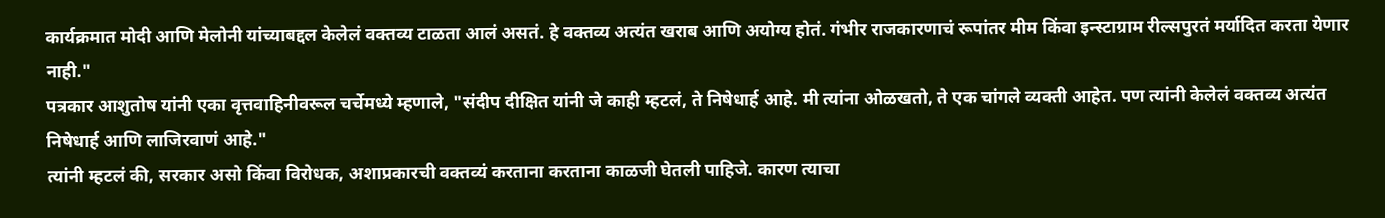कार्यक्रमात मोदी आणि मेलोनी यांच्याबद्दल केलेलं वक्तव्य टाळता आलं असतं. हे वक्तव्य अत्यंत खराब आणि अयोग्य होतं. गंभीर राजकारणाचं रूपांतर मीम किंवा इन्स्टाग्राम रील्सपुरतं मर्यादित करता येणार नाही."
पत्रकार आशुतोष यांनी एका वृत्तवाहिनीवरूल चर्चेमध्ये म्हणाले, "संदीप दीक्षित यांनी जे काही म्हटलं, ते निषेधार्ह आहे. मी त्यांना ओळखतो, ते एक चांगले व्यक्ती आहेत. पण त्यांनी केलेलं वक्तव्य अत्यंत निषेधार्ह आणि लाजिरवाणं आहे."
त्यांनी म्हटलं की, सरकार असो किंवा विरोधक, अशाप्रकारची वक्तव्यं करताना करताना काळजी घेतली पाहिजे. कारण त्याचा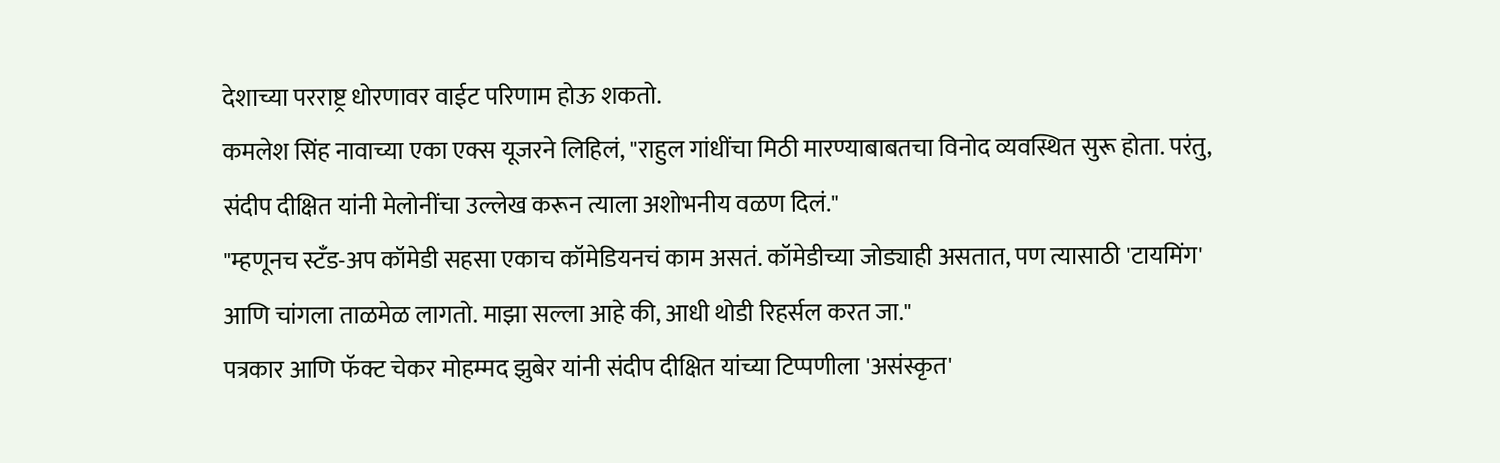देशाच्या परराष्ट्र धोरणावर वाईट परिणाम होऊ शकतो.
कमलेश सिंह नावाच्या एका एक्स यूजरने लिहिलं, "राहुल गांधींचा मिठी मारण्याबाबतचा विनोद व्यवस्थित सुरू होता. परंतु, संदीप दीक्षित यांनी मेलोनींचा उल्लेख करून त्याला अशोभनीय वळण दिलं."
"म्हणूनच स्टँड-अप कॉमेडी सहसा एकाच कॉमेडियनचं काम असतं. कॉमेडीच्या जोड्याही असतात, पण त्यासाठी 'टायमिंग' आणि चांगला ताळमेळ लागतो. माझा सल्ला आहे की, आधी थोडी रिहर्सल करत जा."
पत्रकार आणि फॅक्ट चेकर मोहम्मद झुबेर यांनी संदीप दीक्षित यांच्या टिप्पणीला 'असंस्कृत'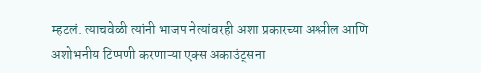म्हटलं. त्याचवेळी त्यांनी भाजप नेत्यांवरही अशा प्रकारच्या अश्लील आणि अशोभनीय टिप्पणी करणाऱ्या एक्स अकाउंट्सना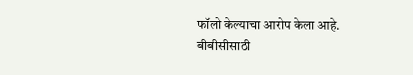फॉलो केल्याचा आरोप केला आहे.
बीबीसीसाठी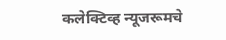कलेक्टिव्ह न्यूजरूमचे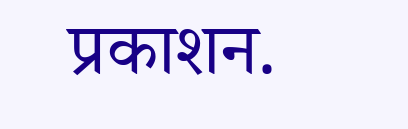प्रकाशन.